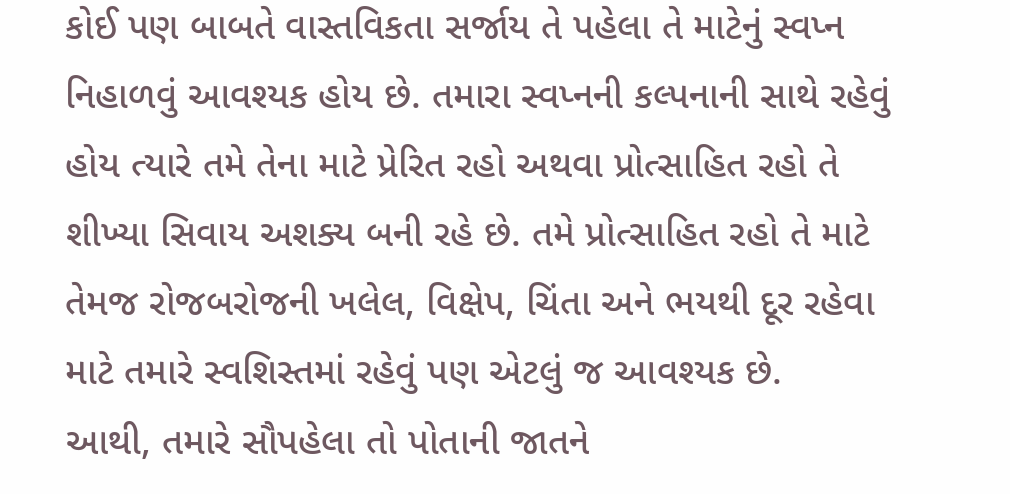કોઈ પણ બાબતે વાસ્તવિકતા સર્જાય તે પહેલા તે માટેનું સ્વપ્ન નિહાળવું આવશ્યક હોય છે. તમારા સ્વપ્નની કલ્પનાની સાથે રહેવું હોય ત્યારે તમે તેના માટે પ્રેરિત રહો અથવા પ્રોત્સાહિત રહો તે શીખ્યા સિવાય અશક્ય બની રહે છે. તમે પ્રોત્સાહિત રહો તે માટે તેમજ રોજબરોજની ખલેલ, વિક્ષેપ, ચિંતા અને ભયથી દૂર રહેવા માટે તમારે સ્વશિસ્તમાં રહેવું પણ એટલું જ આવશ્યક છે.
આથી, તમારે સૌપહેલા તો પોતાની જાતને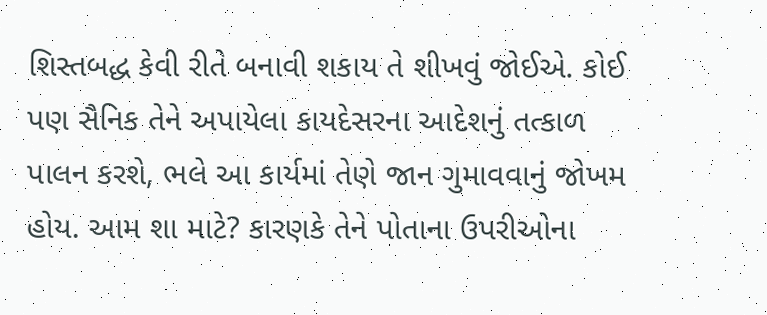શિસ્તબદ્ધ કેવી રીતે બનાવી શકાય તે શીખવું જોઈએ. કોઈ પણ સૈનિક તેને અપાયેલા કાયદેસરના આદેશનું તત્કાળ પાલન કરશે, ભલે આ કાર્યમાં તેણે જાન ગુમાવવાનું જોખમ હોય. આમ શા માટે? કારણકે તેને પોતાના ઉપરીઓના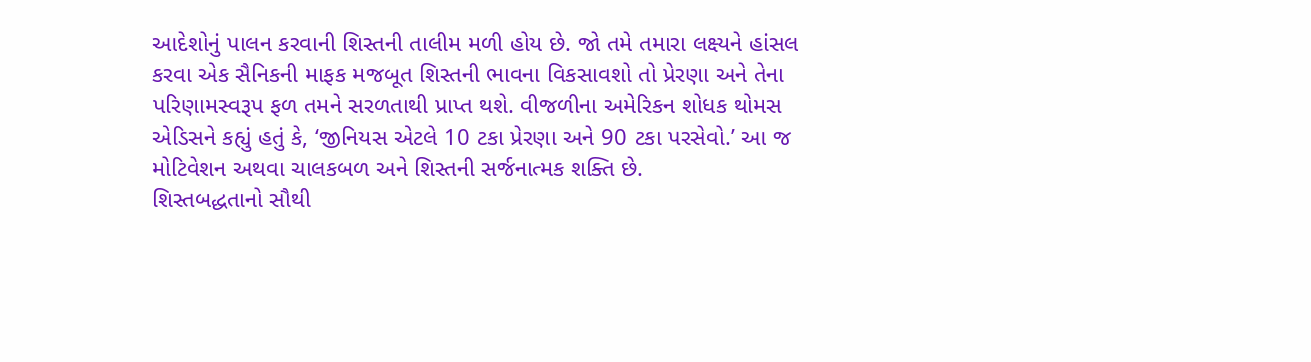આદેશોનું પાલન કરવાની શિસ્તની તાલીમ મળી હોય છે. જો તમે તમારા લક્ષ્યને હાંસલ કરવા એક સૈનિકની માફક મજબૂત શિસ્તની ભાવના વિકસાવશો તો પ્રેરણા અને તેના પરિણામસ્વરૂપ ફળ તમને સરળતાથી પ્રાપ્ત થશે. વીજળીના અમેરિકન શોધક થોમસ એડિસને કહ્યું હતું કે, ‘જીનિયસ એટલે 10 ટકા પ્રેરણા અને 90 ટકા પરસેવો.’ આ જ મોટિવેશન અથવા ચાલકબળ અને શિસ્તની સર્જનાત્મક શક્તિ છે.
શિસ્તબદ્ધતાનો સૌથી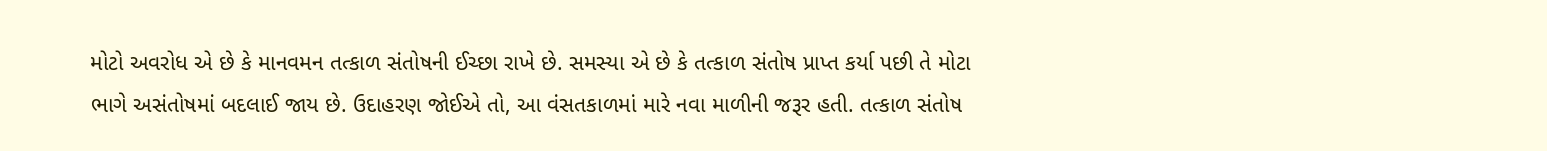મોટો અવરોધ એ છે કે માનવમન તત્કાળ સંતોષની ઈચ્છા રાખે છે. સમસ્યા એ છે કે તત્કાળ સંતોષ પ્રાપ્ત કર્યા પછી તે મોટા ભાગે અસંતોષમાં બદલાઈ જાય છે. ઉદાહરણ જોઈએ તો, આ વંસતકાળમાં મારે નવા માળીની જરૂર હતી. તત્કાળ સંતોષ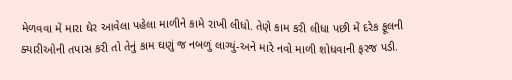મેળવવા મેં મારા ઘેર આવેલા પહેલા માળીને કામે રાખી લીધો. તેણે કામ કરી લીધા પછી મેં દરેક ફૂલની ક્યારીઓની તપાસ કરી તો તેનું કામ ઘણું જ નબળું લાગ્યું-અને મારે નવો માળી શોધવાની ફરજ પડી.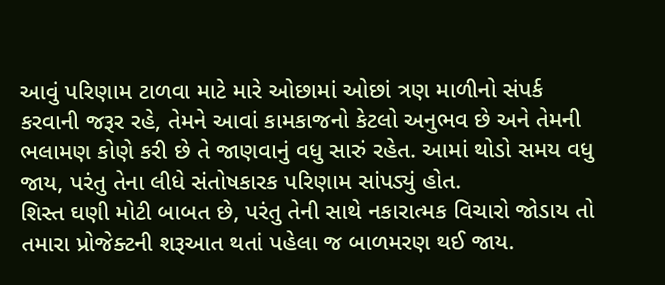આવું પરિણામ ટાળવા માટે મારે ઓછામાં ઓછાં ત્રણ માળીનો સંપર્ક કરવાની જરૂર રહે, તેમને આવાં કામકાજનો કેટલો અનુભવ છે અને તેમની ભલામણ કોણે કરી છે તે જાણવાનું વધુ સારું રહેત. આમાં થોડો સમય વધુ જાય, પરંતુ તેના લીધે સંતોષકારક પરિણામ સાંપડ્યું હોત.
શિસ્ત ઘણી મોટી બાબત છે, પરંતુ તેની સાથે નકારાત્મક વિચારો જોડાય તો તમારા પ્રોજેક્ટની શરૂઆત થતાં પહેલા જ બાળમરણ થઈ જાય.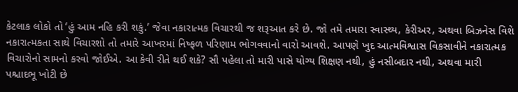કેટલાક લોકો તો ‘હું આમ નહિ કરી શકું.’ જેવા નકારાત્મક વિચારથી જ શરૂઆત કરે છે. જો તમે તમારા સ્વાસ્થ્ય, કેરીઅર, અથવા બિઝનેસ વિશે નકારાત્મકતા સાથે વિચારશો તો તમારે આખરમાં નિષ્ફળ પરિણામ ભોગવવાનો વારો આવશે. આપણે ખુદ આત્મવિશ્વાસ વિકસાવીને નકારાત્મક વિચારોનો સામનો કરવો જોઈએ. આ કેવી રીતે થઈ શકે? સૌ પહેલા તો મારી પાસે યોગ્ય શિક્ષણ નથી, હું નસીબદાર નથી, અથવા મારી પશ્ચાદભૂ ખોટી છે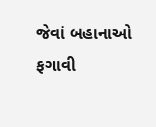જેવાં બહાનાઓ ફગાવી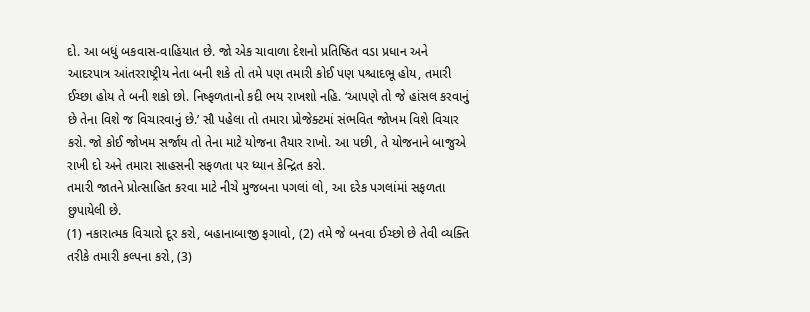દો. આ બધું બકવાસ-વાહિયાત છે. જો એક ચાવાળા દેશનો પ્રતિષ્ઠિત વડા પ્રધાન અને આદરપાત્ર આંતરરાષ્ટ્રીય નેતા બની શકે તો તમે પણ તમારી કોઈ પણ પશ્ચાદભૂ હોય, તમારી ઈચ્છા હોય તે બની શકો છો. નિષ્ફળતાનો કદી ભય રાખશો નહિ. ‘આપણે તો જે હાંસલ કરવાનું છે તેના વિશે જ વિચારવાનું છે.’ સૌ પહેલા તો તમારા પ્રોજેક્ટમાં સંભવિત જોખમ વિશે વિચાર કરો. જો કોઈ જોખમ સર્જાય તો તેના માટે યોજના તૈયાર રાખો. આ પછી, તે યોજનાને બાજુએ રાખી દો અને તમારા સાહસની સફળતા પર ધ્યાન કેન્દ્રિત કરો.
તમારી જાતને પ્રોત્સાહિત કરવા માટે નીચે મુજબના પગલાં લો, આ દરેક પગલાંમાં સફળતા છુપાયેલી છે.
(1) નકારાત્મક વિચારો દૂર કરો, બહાનાબાજી ફગાવો, (2) તમે જે બનવા ઈચ્છો છે તેવી વ્યક્તિ તરીકે તમારી કલ્પના કરો, (3)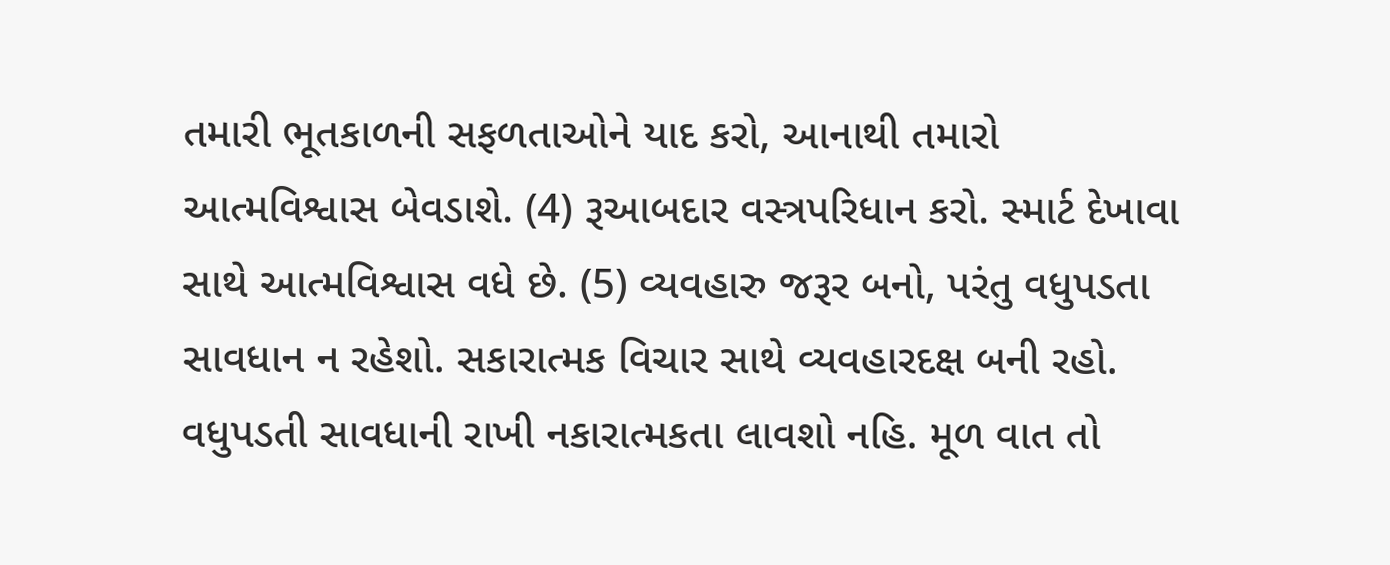તમારી ભૂતકાળની સફળતાઓને યાદ કરો, આનાથી તમારો આત્મવિશ્વાસ બેવડાશે. (4) રૂઆબદાર વસ્ત્રપરિધાન કરો. સ્માર્ટ દેખાવા સાથે આત્મવિશ્વાસ વધે છે. (5) વ્યવહારુ જરૂર બનો, પરંતુ વધુપડતા સાવધાન ન રહેશો. સકારાત્મક વિચાર સાથે વ્યવહારદક્ષ બની રહો.
વધુપડતી સાવધાની રાખી નકારાત્મકતા લાવશો નહિ. મૂળ વાત તો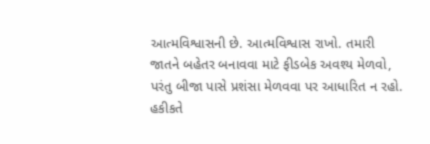આત્મવિશ્વાસની છે. આત્મવિશ્વાસ રાખો. તમારી જાતને બહેતર બનાવવા માટે ફીડબેક અવશ્ય મેળવો, પરંતુ બીજા પાસે પ્રશંસા મેળવવા પર આધારિત ન રહો. હકીકતે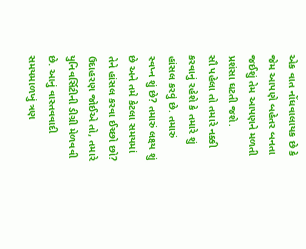એક વાત નોંધવાલાયક છે કે જેમ આપણે બહેતર બનતા જઈશું તેમ આપણને મળતી પ્રશંસા ઘટતી જશે.
સૌ પહેલા તો તમારે નક્કી કરવાનું રહેશે કે તમારે શું હાંસલ કરવું છે. તમારું સ્વપ્ન શું છે? તમારું લક્ષ્ય શું છે અને તમે કેટલા સમયમાં તેને હાંસલ કરવા ઈચ્છો છો? ઉદાહરણ જોઈએ તો, તમારે યુનિવર્સિટીની ડીગ્રી મેળવવી છે. આનું વાસ્તવવાદી સમયમાળખું ત્રણ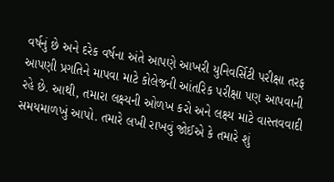વર્ષનું છે અને દરેક વર્ષના અંતે આપણે આખરી યુનિવર્સિટી પરીક્ષા તરફ આપણી પ્રગતિને માપવા માટે કોલેજની આંતરિક પરીક્ષા પણ આપવાની રહે છે. આથી, તમારા લક્ષ્યની ઓળખ કરો અને લક્ષ્ય માટે વાસ્તવવાદી સમયમાળખું આપો. તમારે લખી રાખવું જોઈએ કે તમારે શું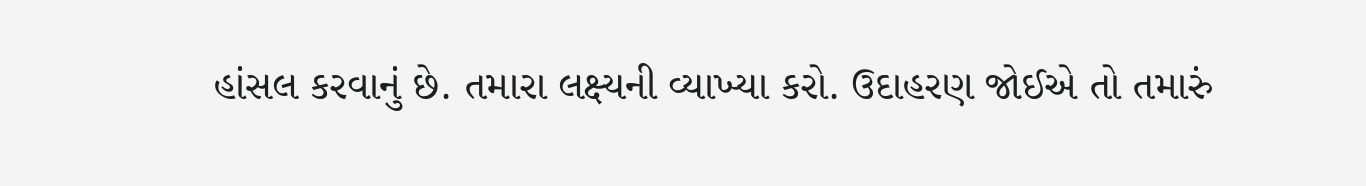હાંસલ કરવાનું છે. તમારા લક્ષ્યની વ્યાખ્યા કરો. ઉદાહરણ જોઈએ તો તમારું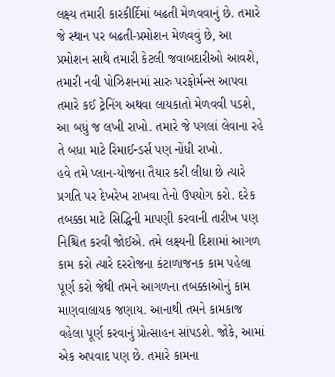લક્ષ્ય તમારી કારકીર્દિમાં બઢતી મેળવવાનું છે. તમારે જે સ્થાન પર બઢતી-પ્રમોશન મેળવવું છે, આ પ્રમોશન સાથે તમારી કેટલી જવાબદારીઓ આવશે, તમારી નવી પોઝિશનમાં સારુ પરફોર્મન્સ આપવા તમારે કઈ ટ્રેનિંગ અથવા લાયકાતો મેળવવી પડશે, આ બધું જ લખી રાખો. તમારે જે પગલાં લેવાના રહે તે બધા માટે રિમાઈન્ડર્સ પણ નોંધી રાખો.
હવે તમે પ્લાન-યોજના તૈયાર કરી લીધા છે ત્યારે પ્રગતિ પર દેખરેખ રાખવા તેનો ઉપયોગ કરો. દરેક તબક્કા માટે સિદ્ધિની માપણી કરવાની તારીખ પણ નિશ્ચિત કરવી જોઈએ. તમે લક્ષ્યની દિશામાં આગળ કામ કરો ત્યારે દરરોજના કંટાળાજનક કામ પહેલા પૂર્ણ કરો જેથી તમને આગળના તબક્કાઓનું કામ માણવાલાયક જણાય. આનાથી તમને કામકાજ વહેલા પૂર્ણ કરવાનું પ્રોત્સાહન સાંપડશે. જોકે, આમાં એક અપવાદ પણ છે. તમારે કામના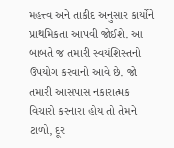મહત્ત્વ અને તાકીદ અનુસાર કાર્યોને પ્રાથમિકતા આપવી જોઈશે. આ બાબતે જ તમારી સ્વયંશિસ્તનો ઉપયોગ કરવાનો આવે છે. જો તમારી આસપાસ નકારાત્મક વિચારો કરનારા હોય તો તેમને ટાળો, દૂર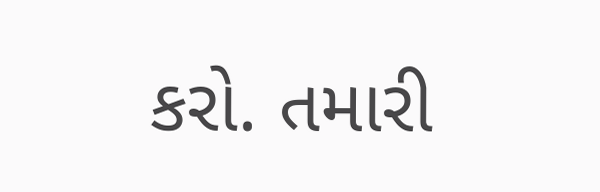કરો. તમારી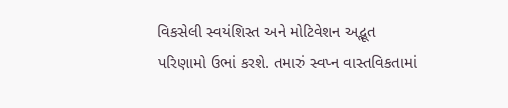વિકસેલી સ્વયંશિસ્ત અને મોટિવેશન અદ્ભૂત પરિણામો ઉભાં કરશે. તમારું સ્વપ્ન વાસ્તવિકતામાં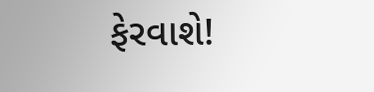ફેરવાશે!